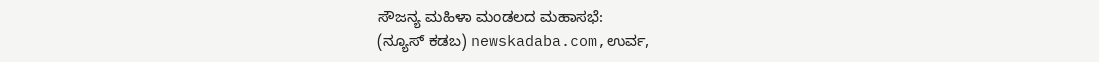ಸೌಜನ್ಯ ಮಹಿಳಾ ಮಂಡಲದ ಮಹಾಸಭೆ:
(ನ್ಯೂಸ್ ಕಡಬ) newskadaba.com,ಉರ್ವ,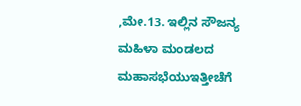,ಮೇ.13. ಇಲ್ಲಿನ ಸೌಜನ್ಯ ಮಹಿಳಾ ಮಂಡಲದ ಮಹಾಸಭೆಯುಇತ್ತೀಚೆಗೆ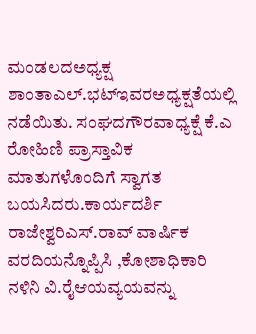ಮಂಡಲದಅಧ್ಯಕ್ಷ ಶಾಂತಾಎಲ್.ಭಟ್ಇವರಅಧ್ಯಕ್ಷತೆಯಲ್ಲಿ ನಡೆಯಿತು. ಸಂಘದಗೌರವಾಧ್ಯಕ್ಷೆ ಕೆ.ಎ ರೋಹಿಣಿ ಪ್ರಾಸ್ತಾವಿಕ ಮಾತುಗಳೊಂದಿಗೆ ಸ್ವಾಗತ ಬಯಸಿದರು.ಕಾರ್ಯದರ್ಶಿ ರಾಜೇಶ್ವರಿಎಸ್.ರಾವ್ ವಾರ್ಷಿಕ ವರದಿಯನ್ನೊಪ್ಪಿಸಿ ,ಕೋಶಾಧಿಕಾರಿ ನಳಿನಿ ವಿ.ರೈಆಯವ್ಯಯವನ್ನು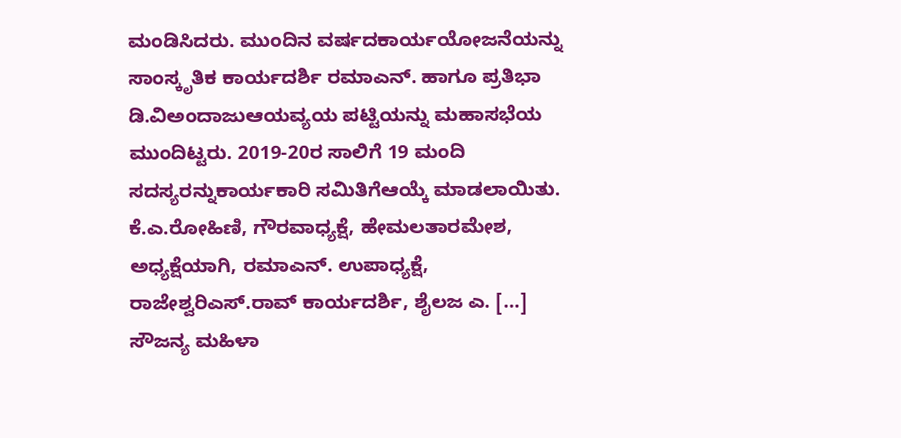ಮಂಡಿಸಿದರು. ಮುಂದಿನ ವರ್ಷದಕಾರ್ಯಯೋಜನೆಯನ್ನು ಸಾಂಸ್ಕೃತಿಕ ಕಾರ್ಯದರ್ಶಿ ರಮಾಎನ್. ಹಾಗೂ ಪ್ರತಿಭಾ ಡಿ.ವಿಅಂದಾಜುಆಯವ್ಯಯ ಪಟ್ಟಿಯನ್ನು ಮಹಾಸಭೆಯ ಮುಂದಿಟ್ಟರು. 2019-20ರ ಸಾಲಿಗೆ 19 ಮಂದಿ ಸದಸ್ಯರನ್ನುಕಾರ್ಯಕಾರಿ ಸಮಿತಿಗೆಆಯ್ಕೆ ಮಾಡಲಾಯಿತು. ಕೆ.ಎ.ರೋಹಿಣಿ, ಗೌರವಾಧ್ಯಕ್ಷೆ, ಹೇಮಲತಾರಮೇಶ, ಅಧ್ಯಕ್ಷೆಯಾಗಿ, ರಮಾಎನ್. ಉಪಾಧ್ಯಕ್ಷೆ, ರಾಜೇಶ್ವರಿಎಸ್.ರಾವ್ ಕಾರ್ಯದರ್ಶಿ, ಶೈಲಜ ಎ. […]
ಸೌಜನ್ಯ ಮಹಿಳಾ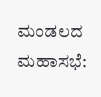ಮಂಡಲದ ಮಹಾಸಭೆ: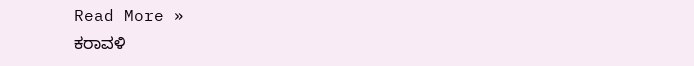Read More »
ಕರಾವಳಿ